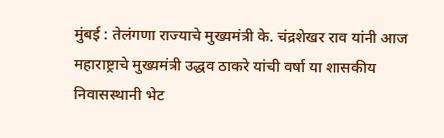मुंबई : तेलंगणा राज्याचे मुख्यमंत्री के. चंद्रशेखर राव यांनी आज महाराष्ट्राचे मुख्यमंत्री उद्धव ठाकरे यांची वर्षा या शासकीय निवासस्थानी भेट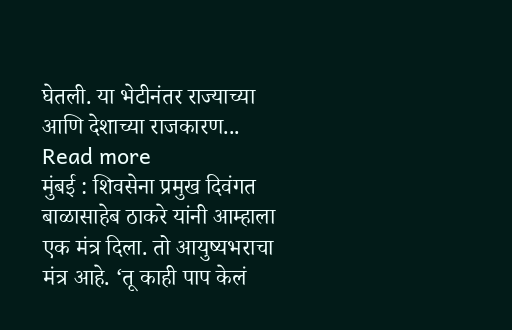घेतली. या भेटीनंतर राज्याच्या आणि देशाच्या राजकारण... Read more
मुंबई : शिवसेना प्रमुख दिवंगत बाळासाहेब ठाकरे यांनी आम्हाला एक मंत्र दिला. तो आयुष्यभराचा मंत्र आहे. ‘तू काही पाप केलं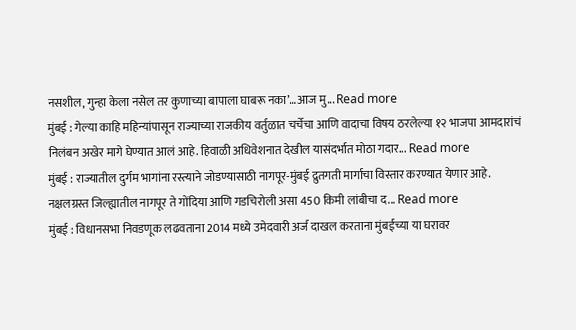नसशील, गुन्हा केला नसेल तर कुणाच्या बापाला घाबरू नका’…आज मु... Read more
मुंबई : गेल्या काहि महिन्यांपासून राज्याच्या राजकीय वर्तुळात चर्चेचा आणि वादाचा विषय ठरलेल्या १२ भाजपा आमदारांचं निलंबन अखेर मागे घेण्यात आलं आहे. हिवाळी अधिवेशनात देखील यासंदर्भात मोठा गदार... Read more
मुंबई : राज्यातील दुर्गम भागांना रस्त्याने जोडण्यासाठी नागपूर-मुंबई द्रुतगती मार्गाचा विस्तार करण्यात येणार आहे. नक्षलग्रस्त जिल्ह्यातील नागपूर ते गोंदिया आणि गडचिरोली असा 450 किमी लांबीचा द... Read more
मुंबई : विधानसभा निवडणूक लढवताना 2014 मध्ये उमेदवारी अर्ज दाखल करताना मुंबईच्या या घरावर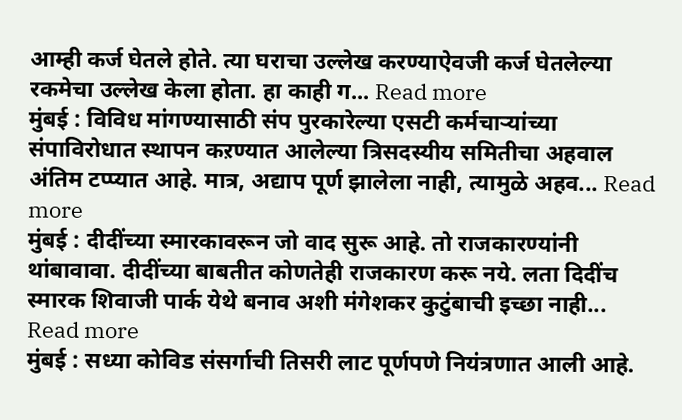आम्ही कर्ज घेतले होते. त्या घराचा उल्लेख करण्याऐवजी कर्ज घेतलेल्या रकमेचा उल्लेख केला होता. हा काही ग... Read more
मुंबई : विविध मांगण्यासाठी संप पुरकारेल्या एसटी कर्मचाऱ्यांच्या संपाविरोधात स्थापन कऱण्यात आलेल्या त्रिसदस्यीय समितीचा अहवाल अंतिम टप्प्यात आहे. मात्र, अद्याप पूर्ण झालेला नाही, त्यामुळे अहव... Read more
मुंबई : दीदींच्या स्मारकावरून जो वाद सुरू आहे. तो राजकारण्यांनी थांबावावा. दीदींच्या बाबतीत कोणतेही राजकारण करू नये. लता दिदींच स्मारक शिवाजी पार्क येथे बनाव अशी मंगेशकर कुटुंबाची इच्छा नाही... Read more
मुंबई : सध्या कोविड संसर्गाची तिसरी लाट पूर्णपणे नियंत्रणात आली आहे.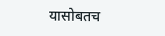यासोबतच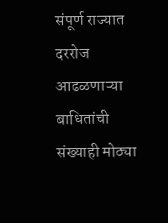संपूर्ण राज्यात दररोज आढळणाऱ्या बाधितांची संख्याही मोठ्या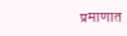प्रमाणात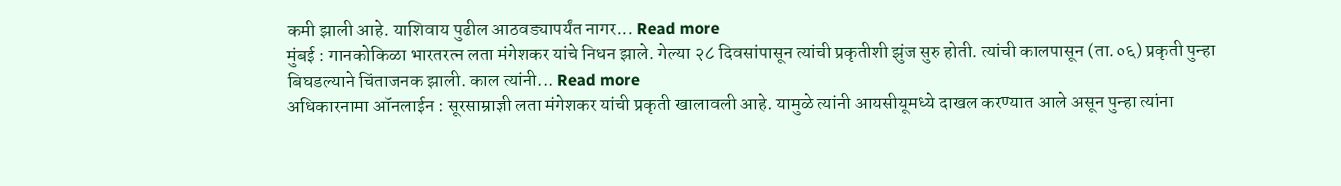कमी झाली आहे. याशिवाय पुढील आठवड्यापर्यंत नागर... Read more
मुंबई : गानकोकिळा भारतरत्न लता मंगेशकर यांचे निधन झाले. गेल्या २८ दिवसांपासून त्यांची प्रकृतीशी झुंज सुरु होती. त्यांची कालपासून (ता.०६) प्रकृती पुन्हा बिघडल्याने चिंताजनक झाली. काल त्यांनी... Read more
अधिकारनामा ऑनलाईन : सूरसाम्राज्ञी लता मंगेशकर यांची प्रकृती खालावली आहे. यामुळे त्यांनी आयसीयूमध्ये दाखल करण्यात आले असून पुन्हा त्यांना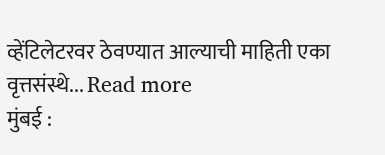व्हेंटिलेटरवर ठेवण्यात आल्याची माहिती एका वृत्तसंस्थे... Read more
मुंबई :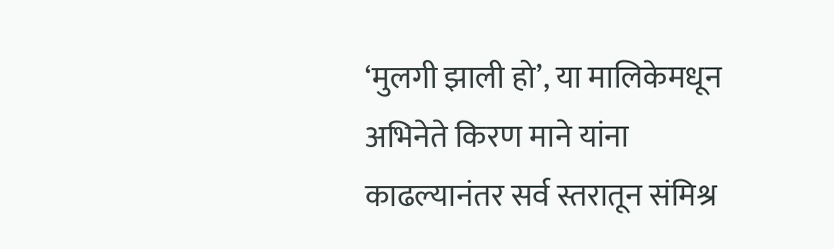‘मुलगी झाली हो’, या मालिकेमधून अभिनेते किरण माने यांना काढल्यानंतर सर्व स्तरातून संमिश्र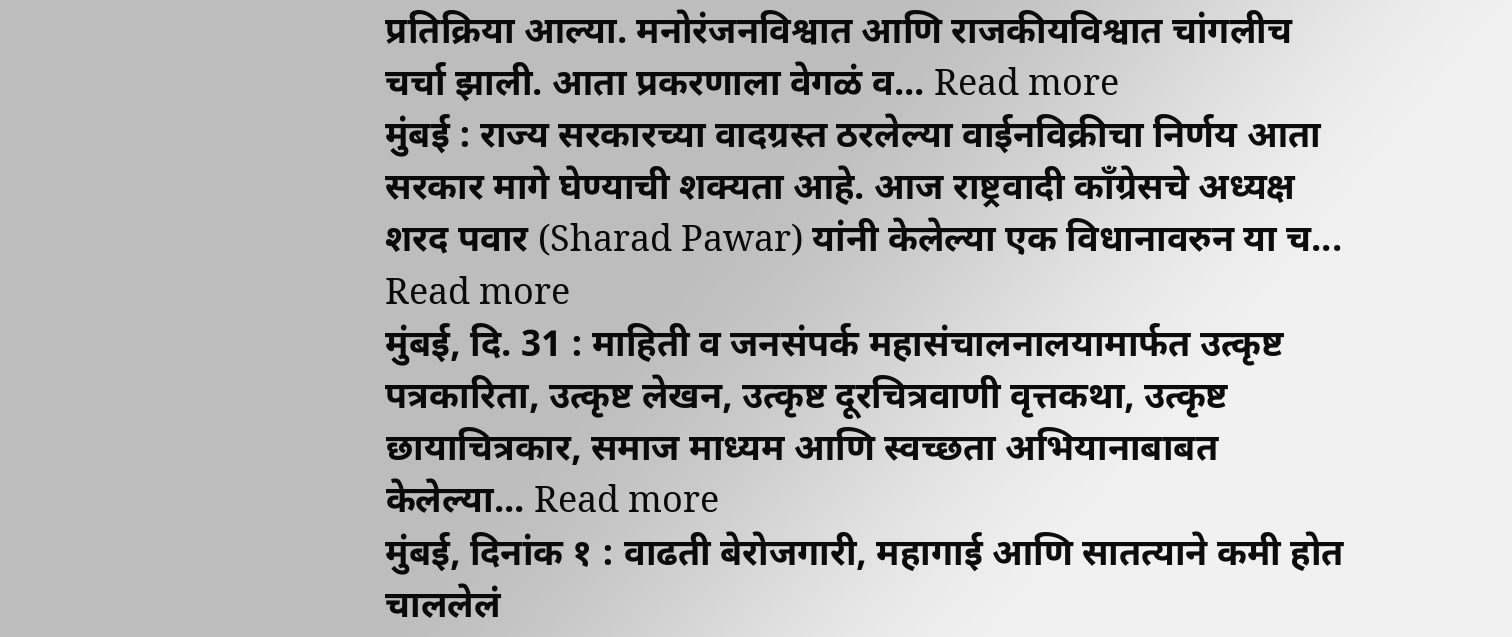प्रतिक्रिया आल्या. मनोरंजनविश्वात आणि राजकीयविश्वात चांगलीच चर्चा झाली. आता प्रकरणाला वेगळं व... Read more
मुंबई : राज्य सरकारच्या वादग्रस्त ठरलेल्या वाईनविक्रीचा निर्णय आता सरकार मागे घेण्याची शक्यता आहे. आज राष्ट्रवादी काँग्रेसचे अध्यक्ष शरद पवार (Sharad Pawar) यांनी केलेल्या एक विधानावरुन या च... Read more
मुंबई, दि. 31 : माहिती व जनसंपर्क महासंचालनालयामार्फत उत्कृष्ट पत्रकारिता, उत्कृष्ट लेखन, उत्कृष्ट दूरचित्रवाणी वृत्तकथा, उत्कृष्ट छायाचित्रकार, समाज माध्यम आणि स्वच्छता अभियानाबाबत केलेल्या... Read more
मुंबई, दिनांक १ : वाढती बेरोजगारी, महागाई आणि सातत्याने कमी होत चाललेलं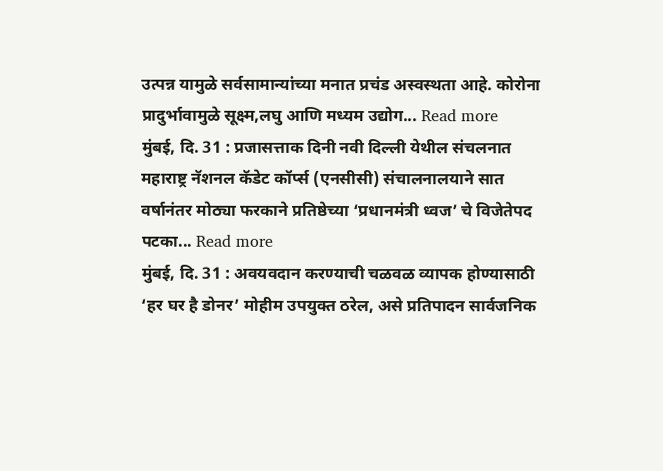उत्पन्न यामुळे सर्वसामान्यांच्या मनात प्रचंड अस्वस्थता आहे. कोरोना प्रादुर्भावामुळे सूक्ष्म,लघु आणि मध्यम उद्योग... Read more
मुंबई, दि. 31 : प्रजासत्ताक दिनी नवी दिल्ली येथील संचलनात महाराष्ट्र नॅशनल कॅडेट कॉर्प्स (एनसीसी) संचालनालयाने सात वर्षानंतर मोठ्या फरकाने प्रतिष्ठेच्या ‘प्रधानमंत्री ध्वज’ चे विजेतेपद पटका... Read more
मुंबई, दि. 31 : अवयवदान करण्याची चळवळ व्यापक होण्यासाठी ‘हर घर है डोनर’ मोहीम उपयुक्त ठरेल, असे प्रतिपादन सार्वजनिक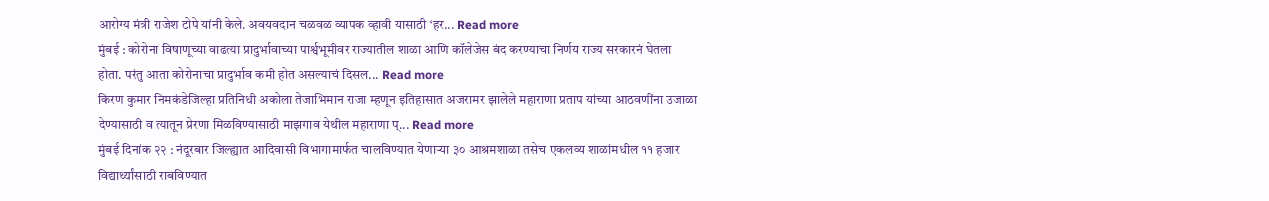आरोग्य मंत्री राजेश टोपे यांनी केले. अवयवदान चळवळ व्यापक व्हावी यासाठी ‘हर... Read more
मुंबई : कोरोना विषाणूच्या वाढत्या प्रादुर्भावाच्या पार्श्वभूमीवर राज्यातील शाळा आणि कॉलेजेस बंद करण्याचा निर्णय राज्य सरकारनं घेतला होता. परंतु आता कोरोनाचा प्रादुर्भाव कमी होत असल्याचं दिसल... Read more
किरण कुमार निमकंडेजिल्हा प्रतिनिधी अकोला तेजाभिमान राजा म्हणून इतिहासात अजरामर झालेले महाराणा प्रताप यांच्या आठवणींना उजाळा देण्यासाठी व त्यातून प्रेरणा मिळविण्यासाठी माझगाव येथील महाराणा प्... Read more
मुंबई दिनांक २२ : नंदूरबार जिल्ह्यात आदिवासी विभागामार्फत चालविण्यात येणाऱ्या ३० आश्रमशाळा तसेच एकलव्य शाळांमधील ११ हजार विद्यार्थ्यांसाठी राबविण्यात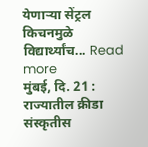येणाऱ्या सेंट्रल किचनमुळे विद्यार्थ्यांच... Read more
मुंबई, दि. 21 : राज्यातील क्रीडा संस्कृतीस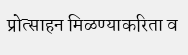प्रोत्साहन मिळण्याकरिता व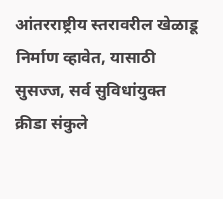आंतरराष्ट्रीय स्तरावरील खेळाडू निर्माण व्हावेत, यासाठी सुसज्ज, सर्व सुविधांयुक्त क्रीडा संकुले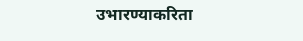उभारण्याकरिता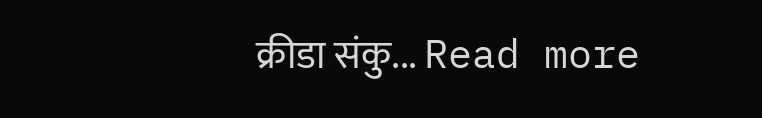क्रीडा संकु... Read more